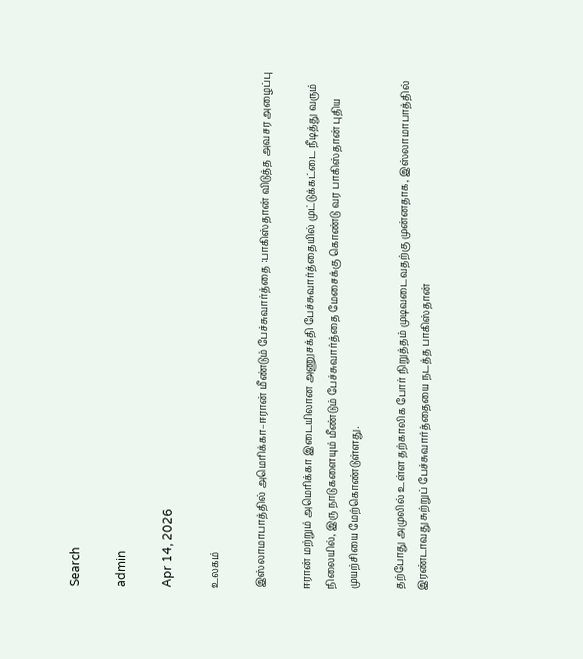Search

admin

Apr 14, 2026

உலகம்

இஸ்லாமாபாத்தில் அமெரிக்கா–ஈரான் மீண்டும் பேச்சுவார்த்தை :பாகிஸ்தான் விடுத்த அவசர அழைப்பு

ஈரான் மற்றும் அமெரிக்கா இடையிலான அணுசக்தி பேச்சுவார்த்தையில் முட்டுக்கட்டை நீடித்து வரும் நிலையில், இரு நாடுகளையும் மீண்டும் பேச்சுவார்த்தை மேசைக்கு கொண்டு வர பாகிஸ்தான் புதிய முயற்சியை மேற்கொண்டுள்ளது.

தற்போது அமுலில் உள்ள தற்காலிக போர் நிறுத்தம் முடிவடைவதற்கு முன்னதாக, இஸ்லாமாபாத்தில் இரண்டாவது சுற்றுப் பேச்சுவார்த்தையை நடத்த பாகிஸ்தான்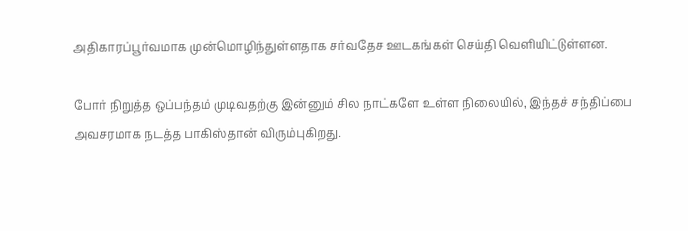அதிகாரப்பூர்வமாக முன்மொழிந்துள்ளதாக சர்வதேச ஊடகங்கள் செய்தி வெளியிட்டுள்ளன.

போர் நிறுத்த ஒப்பந்தம் முடிவதற்கு இன்னும் சில நாட்களே உள்ள நிலையில், இந்தச் சந்திப்பை அவசரமாக நடத்த பாகிஸ்தான் விரும்புகிறது.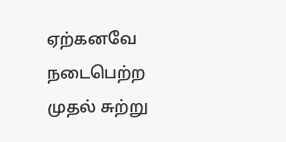ஏற்கனவே நடைபெற்ற முதல் சுற்று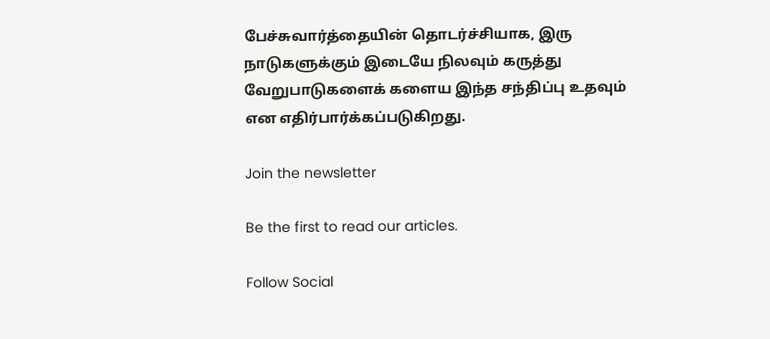பேச்சுவார்த்தையின் தொடர்ச்சியாக, இரு நாடுகளுக்கும் இடையே நிலவும் கருத்து வேறுபாடுகளைக் களைய இந்த சந்திப்பு உதவும் என எதிர்பார்க்கப்படுகிறது.

Join the newsletter

Be the first to read our articles.

Follow Social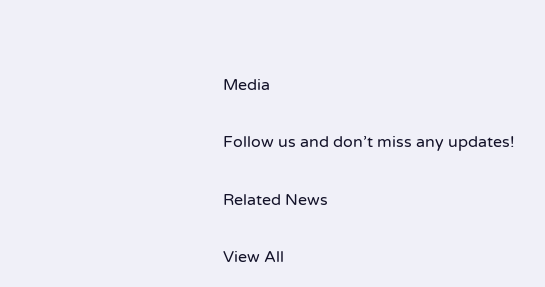Media

Follow us and don’t miss any updates!

Related News

View All